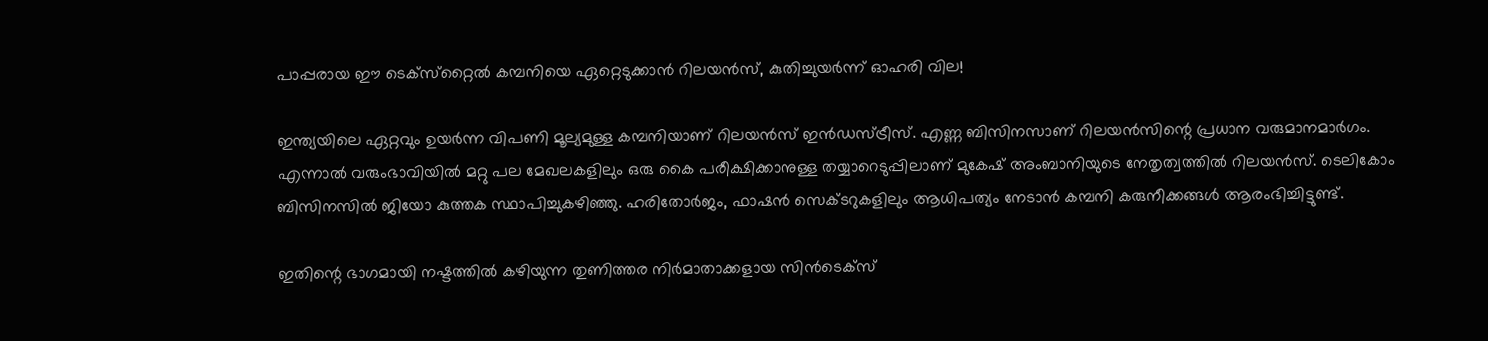പാപ്പരായ ഈ ടെക്‌സ്‌റ്റൈല്‍ കമ്പനിയെ ഏറ്റെടുക്കാന്‍ റിലയന്‍സ്, കുതിച്ചുയര്‍ന്ന് ഓഹരി വില!

ഇന്ത്യയിലെ ഏറ്റവും ഉയര്‍ന്ന വിപണി മൂല്യമുള്ള കമ്പനിയാണ് റിലയന്‍സ് ഇന്‍ഡസ്ട്രീസ്. എണ്ണ ബിസിനസാണ് റിലയന്‍സിന്റെ പ്രധാന വരുമാനമാര്‍ഗം. എന്നാല്‍ വരുംഭാവിയില്‍ മറ്റു പല മേഖലകളിലും ഒരു കൈ പരീക്ഷിക്കാനുള്ള തയ്യാറെടുപ്പിലാണ് മുകേഷ് അംബാനിയുടെ നേതൃത്വത്തില്‍ റിലയന്‍സ്. ടെലികോം ബിസിനസില്‍ ജിയോ കുത്തക സ്ഥാപിച്ചുകഴിഞ്ഞു. ഹരിതോര്‍ജം, ഫാഷന്‍ സെക്ടറുകളിലും ആധിപത്യം നേടാന്‍ കമ്പനി കരുനീക്കങ്ങള്‍ ആരംഭിച്ചിട്ടുണ്ട്.

ഇതിന്റെ ഭാഗമായി നഷ്ടത്തില്‍ കഴിയുന്ന തുണിത്തര നിര്‍മാതാക്കളായ സിന്‍ടെക്‌സ്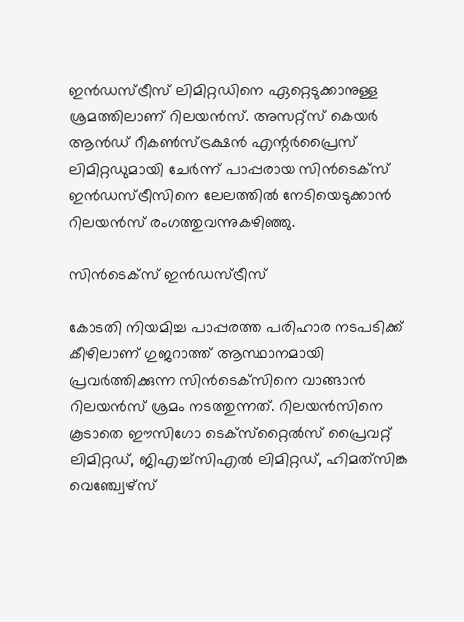ഇന്‍ഡസ്ട്രീസ് ലിമിറ്റഡിനെ ഏറ്റെടുക്കാനുള്ള ശ്രമത്തിലാണ് റിലയന്‍സ്. അസറ്റ്‌സ് കെയര്‍ ആന്‍ഡ് റീകണ്‍സ്ട്രക്ഷന്‍ എന്റര്‍പ്രൈസ് ലിമിറ്റഡുമായി ചേര്‍ന്ന് പാപ്പരായ സിന്‍ടെക്‌സ് ഇന്‍ഡസ്ട്രീസിനെ ലേലത്തില്‍ നേടിയെടുക്കാന്‍ റിലയന്‍സ് രംഗത്തുവന്നുകഴിഞ്ഞു.

സിൻടെക്സ് ഇൻഡസ്ട്രീസ്

കോടതി നിയമിച്ച പാപ്പരത്ത പരിഹാര നടപടിക്ക് കീഴിലാണ് ഗുജറാത്ത് ആസ്ഥാനമായി പ്രവര്‍ത്തിക്കുന്ന സിന്‍ടെക്‌സിനെ വാങ്ങാന്‍ റിലയന്‍സ് ശ്രമം നടത്തുന്നത്. റിലയന്‍സിനെ കൂടാതെ ഈസിഗോ ടെക്‌സ്‌റ്റൈല്‍സ് പ്രൈവറ്റ് ലിമിറ്റഡ്, ജിഎച്ച്‌സിഎല്‍ ലിമിറ്റഡ്, ഹിമത്‌സിങ്ക വെഞ്ച്വേഴ്‌സ്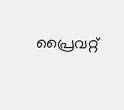പ്രൈവറ്റ്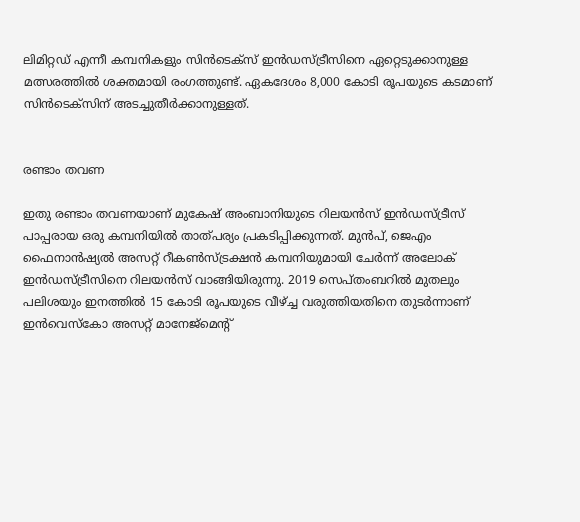ലിമിറ്റഡ് എന്നീ കമ്പനികളും സിന്‍ടെക്‌സ് ഇന്‍ഡസ്ട്രീസിനെ ഏറ്റെടുക്കാനുള്ള മത്സരത്തില്‍ ശക്തമായി രംഗത്തുണ്ട്. ഏകദേശം 8,000 കോടി രൂപയുടെ കടമാണ് സിന്‍ടെക്‌സിന് അടച്ചുതീര്‍ക്കാനുള്ളത്.


രണ്ടാം തവണ

ഇതു രണ്ടാം തവണയാണ് മുകേഷ് അംബാനിയുടെ റിലയന്‍സ് ഇന്‍ഡസ്ട്രീസ് പാപ്പരായ ഒരു കമ്പനിയില്‍ താത്പര്യം പ്രകടിപ്പിക്കുന്നത്. മുന്‍പ്, ജെഎം ഫൈനാന്‍ഷ്യല്‍ അസറ്റ് റീകണ്‍സ്ട്രക്ഷന്‍ കമ്പനിയുമായി ചേര്‍ന്ന് അലോക് ഇന്‍ഡസ്ട്രീസിനെ റിലയന്‍സ് വാങ്ങിയിരുന്നു. 2019 സെപ്തംബറില്‍ മുതലും പലിശയും ഇനത്തില്‍ 15 കോടി രൂപയുടെ വീഴ്ച്ച വരുത്തിയതിനെ തുടര്‍ന്നാണ് ഇന്‍വെസ്‌കോ അസറ്റ് മാനേജ്‌മെന്റ്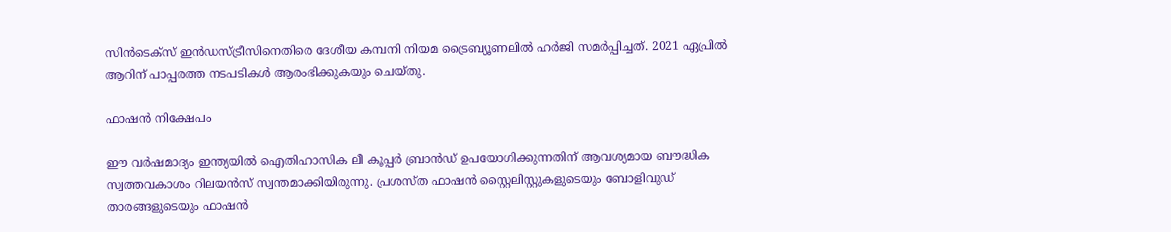സിന്‍ടെക്‌സ് ഇന്‍ഡസ്ട്രീസിനെതിരെ ദേശീയ കമ്പനി നിയമ ട്രൈബ്യൂണലില്‍ ഹര്‍ജി സമര്‍പ്പിച്ചത്. 2021 ഏപ്രില്‍ ആറിന് പാപ്പരത്ത നടപടികള്‍ ആരംഭിക്കുകയും ചെയ്തു.

ഫാഷൻ നിക്ഷേപം

ഈ വര്‍ഷമാദ്യം ഇന്ത്യയില്‍ ഐതിഹാസിക ലീ കൂപ്പര്‍ ബ്രാന്‍ഡ് ഉപയോഗിക്കുന്നതിന് ആവശ്യമായ ബൗദ്ധിക സ്വത്തവകാശം റിലയന്‍സ് സ്വന്തമാക്കിയിരുന്നു. പ്രശസ്ത ഫാഷന്‍ സ്റ്റൈലിസ്റ്റുകളുടെയും ബോളിവുഡ് താരങ്ങളുടെയും ഫാഷന്‍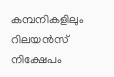കമ്പനികളിലും റിലയന്‍സ് നിക്ഷേപം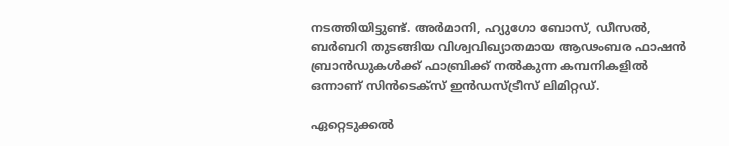നടത്തിയിട്ടുണ്ട്. അര്‍മാനി, ഹ്യുഗോ ബോസ്, ഡീസല്‍, ബര്‍ബറി തുടങ്ങിയ വിശ്വവിഖ്യാതമായ ആഢംബര ഫാഷന്‍ ബ്രാന്‍ഡുകള്‍ക്ക് ഫാബ്രിക്ക് നല്‍കുന്ന കമ്പനികളില്‍ ഒന്നാണ് സിന്‍ടെക്‌സ് ഇന്‍ഡസ്ട്രീസ് ലിമിറ്റഡ്.

ഏറ്റെടുക്കൽ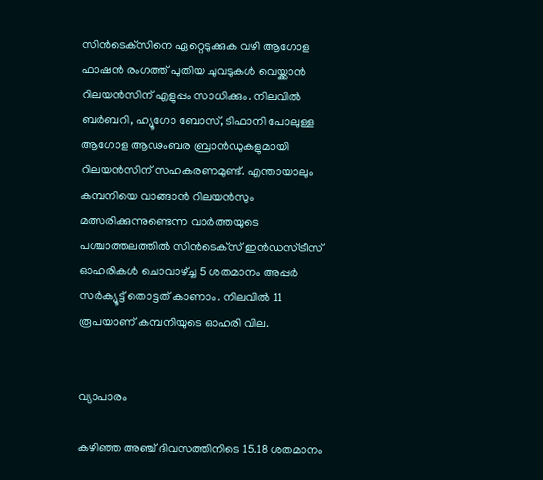സിന്‍ടെക്‌സിനെ ഏറ്റെടുക്കുക വഴി ആഗോള ഫാഷന്‍ രംഗത്ത് പുതിയ ചുവടുകള്‍ വെയ്ക്കാന്‍ റിലയന്‍സിന് എളുപ്പം സാധിക്കും. നിലവില്‍ ബര്‍ബറി, ഹ്യൂഗോ ബോസ്, ടിഫാനി പോലുള്ള ആഗോള ആഢംബര ബ്രാന്‍ഡുകളുമായി റിലയന്‍സിന് സഹകരണമുണ്ട്. എന്തായാലും കമ്പനിയെ വാങ്ങാന്‍ റിലയന്‍സും മത്സരിക്കുന്നുണ്ടെന്ന വാര്‍ത്തയുടെ പശ്ചാത്തലത്തില്‍ സിന്‍ടെക്‌സ് ഇന്‍ഡസ്ട്രീസ് ഓഹരികള്‍ ചൊവാഴ്ച്ച 5 ശതമാനം അപ്പര്‍ സര്‍ക്യൂട്ട് തൊട്ടത് കാണാം. നിലവില്‍ 11 രൂപയാണ് കമ്പനിയുടെ ഓഹരി വില.


വ്യാപാരം

കഴിഞ്ഞ അഞ്ച് ദിവസത്തിനിടെ 15.18 ശതമാനം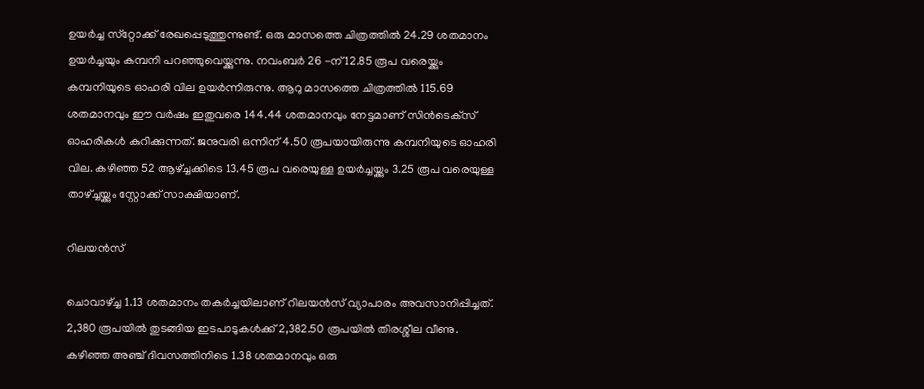ഉയര്‍ച്ച സ്‌റ്റോക്ക് രേഖപ്പെടുത്തുന്നുണ്ട്. ഒരു മാസത്തെ ചിത്രത്തില്‍ 24.29 ശതമാനം ഉയര്‍ച്ചയും കമ്പനി പറഞ്ഞുവെയ്ക്കുന്നു. നവംബര്‍ 26 -ന് 12.85 രൂപ വരെയ്ക്കും കമ്പനിയുടെ ഓഹരി വില ഉയര്‍ന്നിരുന്നു. ആറു മാസത്തെ ചിത്രത്തില്‍ 115.69 ശതമാനവും ഈ വര്‍ഷം ഇതുവരെ 144.44 ശതമാനവും നേട്ടമാണ് സിന്‍ടെക്‌സ് ഓഹരികള്‍ കുറിക്കുന്നത്. ജനുവരി ഒന്നിന് 4.50 രൂപയായിരുന്നു കമ്പനിയുടെ ഓഹരി വില. കഴിഞ്ഞ 52 ആഴ്ച്ചക്കിടെ 13.45 രൂപ വരെയുള്ള ഉയര്‍ച്ചയ്ക്കും 3.25 രൂപ വരെയുള്ള താഴ്ച്ചയ്ക്കും സ്റ്റോക്ക് സാക്ഷിയാണ്.

റിലയൻസ്

ചൊവാഴ്ച്ച 1.13 ശതമാനം തകര്‍ച്ചയിലാണ് റിലയന്‍സ് വ്യാപാരം അവസാനിപ്പിച്ചത്. 2,380 രൂപയില്‍ തുടങ്ങിയ ഇടപാടുകള്‍ക്ക് 2,382.50 രൂപയില്‍ തിരശ്ശീല വീണു. കഴിഞ്ഞ അഞ്ച് ദിവസത്തിനിടെ 1.38 ശതമാനവും ഒരു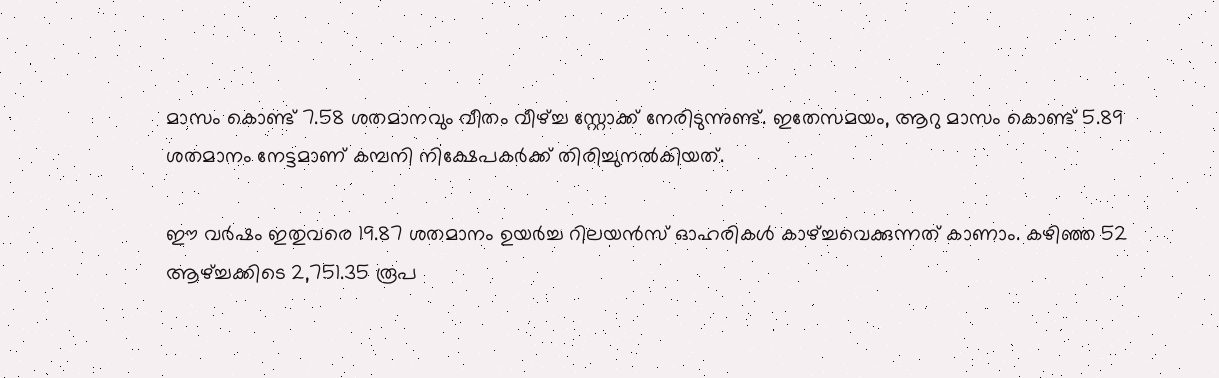മാസം കൊണ്ട് 7.58 ശതമാനവും വീതം വീഴ്ച്ച സ്റ്റോക്ക് നേരിടുന്നുണ്ട്. ഇതേസമയം, ആറു മാസം കൊണ്ട് 5.89 ശതമാനം നേട്ടമാണ് കമ്പനി നിക്ഷേപകര്‍ക്ക് തിരിച്ചുനല്‍കിയത്.

ഈ വര്‍ഷം ഇതുവരെ 19.87 ശതമാനം ഉയര്‍ച്ച റിലയന്‍സ് ഓഹരികള്‍ കാഴ്ച്ചവെക്കുന്നത് കാണാം. കഴിഞ്ഞ 52 ആഴ്ച്ചക്കിടെ 2,751.35 രൂപ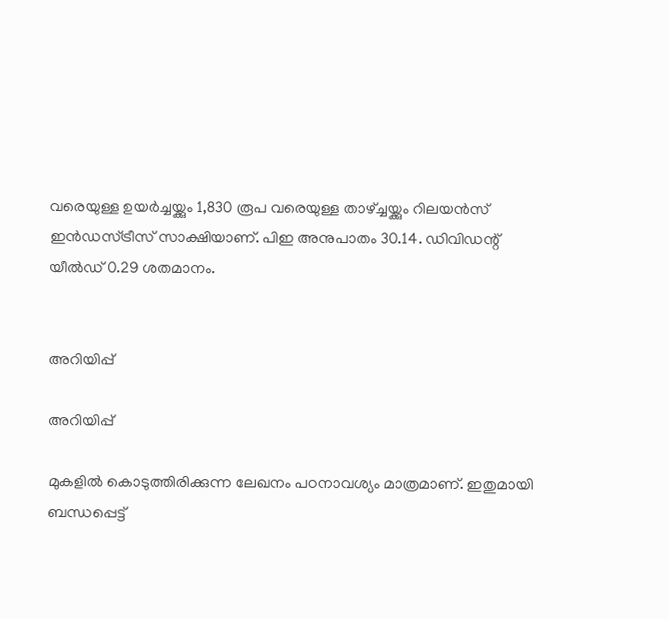വരെയുള്ള ഉയര്‍ച്ചയ്ക്കും 1,830 രൂപ വരെയുള്ള താഴ്ച്ചയ്ക്കും റിലയന്‍സ് ഇന്‍ഡസ്ട്രീസ് സാക്ഷിയാണ്. പിഇ അനുപാതം 30.14. ഡിവിഡന്റ് യീല്‍ഡ് 0.29 ശതമാനം.


അറിയിപ്പ്

അറിയിപ്പ്

മുകളില്‍ കൊടുത്തിരിക്കുന്ന ലേഖനം പഠനാവശ്യം മാത്രമാണ്. ഇതുമായി ബന്ധപ്പെട്ട്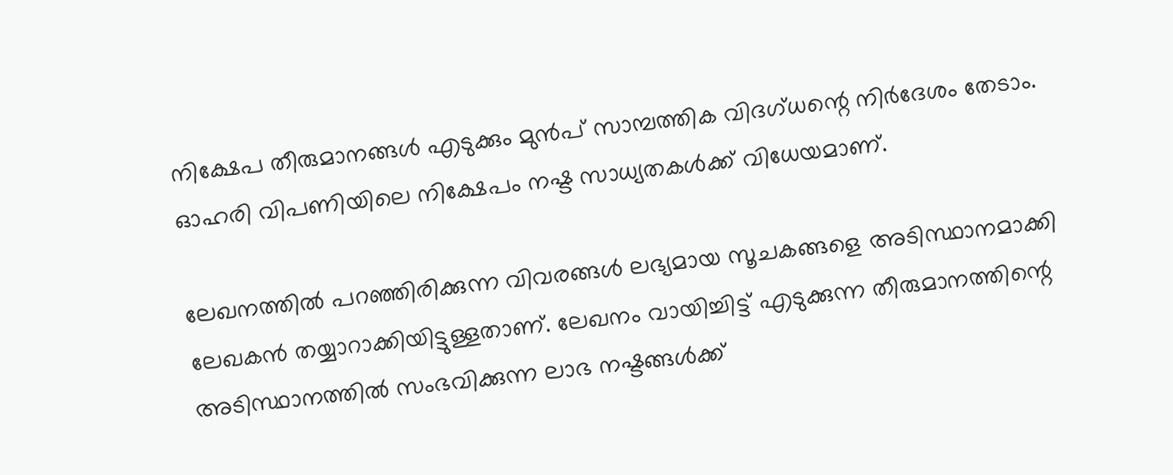നിക്ഷേപ തീരുമാനങ്ങള്‍ എടുക്കും മുന്‍പ് സാമ്പത്തിക വിദഗ്ധന്റെ നിര്‍ദേശം തേടാം. ഓഹരി വിപണിയിലെ നിക്ഷേപം നഷ്ട സാധ്യതകള്‍ക്ക് വിധേയമാണ്.

ലേഖനത്തില്‍ പറഞ്ഞിരിക്കുന്ന വിവരങ്ങള്‍ ലഭ്യമായ സൂചകങ്ങളെ അടിസ്ഥാനമാക്കി ലേഖകന്‍ തയ്യാറാക്കിയിട്ടുള്ളതാണ്. ലേഖനം വായിച്ചിട്ട് എടുക്കുന്ന തീരുമാനത്തിന്റെ അടിസ്ഥാനത്തില്‍ സംഭവിക്കുന്ന ലാഭ നഷ്ടങ്ങള്‍ക്ക്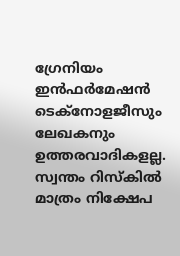ഗ്രേനിയം ഇന്‍ഫര്‍മേഷന്‍ ടെക്നോളജീസും ലേഖകനും ഉത്തരവാദികളല്ല. സ്വന്തം റിസ്‌കില്‍ മാത്രം നിക്ഷേപ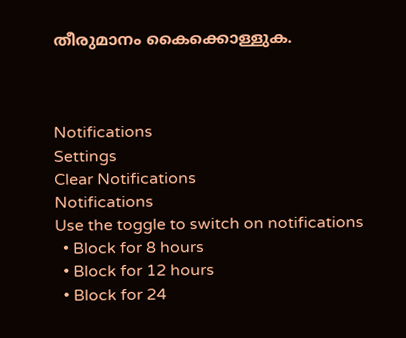തീരുമാനം കൈക്കൊള്ളുക.



Notifications
Settings
Clear Notifications
Notifications
Use the toggle to switch on notifications
  • Block for 8 hours
  • Block for 12 hours
  • Block for 24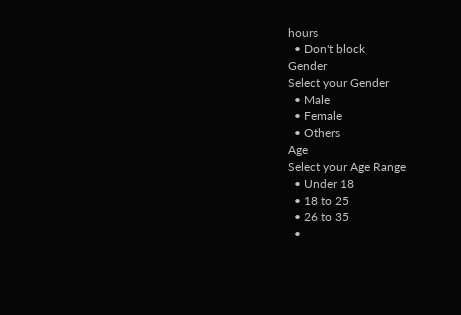hours
  • Don't block
Gender
Select your Gender
  • Male
  • Female
  • Others
Age
Select your Age Range
  • Under 18
  • 18 to 25
  • 26 to 35
  •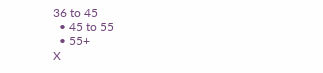36 to 45
  • 45 to 55
  • 55+
X